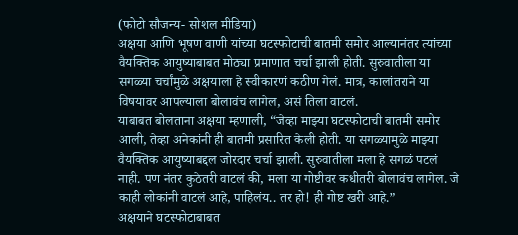(फोटो सौजन्य- सोशल मीडिया)
अक्षया आणि भूषण वाणी यांच्या घटस्फोटाची बातमी समोर आल्यानंतर त्यांच्या वैयक्तिक आयुष्याबाबत मोठ्या प्रमाणात चर्चा झाली होती. सुरुवातीला या सगळ्या चर्चांमुळे अक्षयाला हे स्वीकारणं कठीण गेलं. मात्र, कालांतराने या विषयावर आपल्याला बोलावंच लागेल, असं तिला वाटलं.
याबाबत बोलताना अक्षया म्हणाली, “जेव्हा माझ्या घटस्फोटाची बातमी समोर आली, तेव्हा अनेकांनी ही बातमी प्रसारित केली होती. या सगळ्यामुळे माझ्या वैयक्तिक आयुष्याबद्दल जोरदार चर्चा झाली. सुरुवातीला मला हे सगळं पटलं नाही. पण नंतर कुठेतरी वाटलं की, मला या गोष्टीवर कधीतरी बोलावंच लागेल. जे काही लोकांनी वाटलं आहे, पाहिलंय.. तर हो! ही गोष्ट खरी आहे.”
अक्षयाने घटस्फोटाबाबत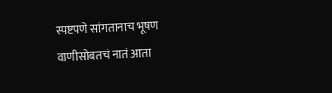स्पष्टपणे सांगतानाच भूषण वाणीसोबतचं नातं आता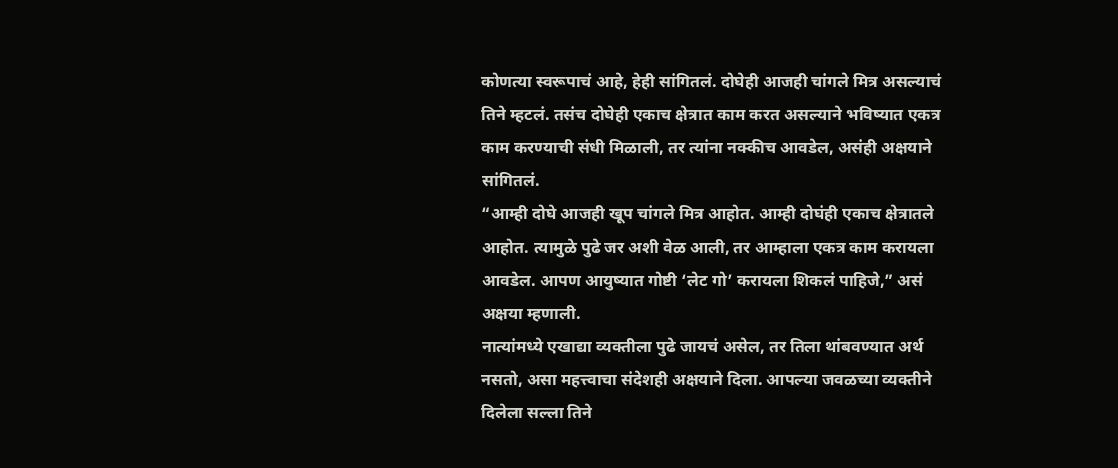कोणत्या स्वरूपाचं आहे, हेही सांगितलं. दोघेही आजही चांगले मित्र असल्याचं तिने म्हटलं. तसंच दोघेही एकाच क्षेत्रात काम करत असल्याने भविष्यात एकत्र काम करण्याची संधी मिळाली, तर त्यांना नक्कीच आवडेल, असंही अक्षयाने सांगितलं.
“आम्ही दोघे आजही खूप चांगले मित्र आहोत. आम्ही दोघंही एकाच क्षेत्रातले आहोत. त्यामुळे पुढे जर अशी वेळ आली, तर आम्हाला एकत्र काम करायला आवडेल. आपण आयुष्यात गोष्टी ‘लेट गो’ करायला शिकलं पाहिजे,” असं अक्षया म्हणाली.
नात्यांमध्ये एखाद्या व्यक्तीला पुढे जायचं असेल, तर तिला थांबवण्यात अर्थ नसतो, असा महत्त्वाचा संदेशही अक्षयाने दिला. आपल्या जवळच्या व्यक्तीने दिलेला सल्ला तिने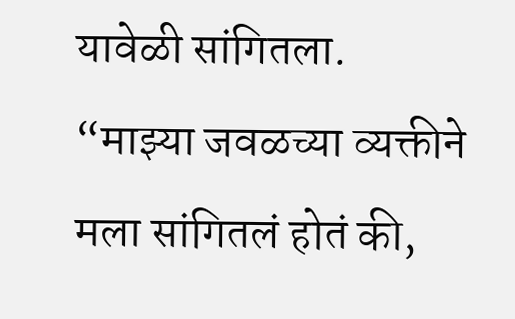यावेळी सांगितला.
“माझ्या जवळच्या व्यक्तीने मला सांगितलं होतं की,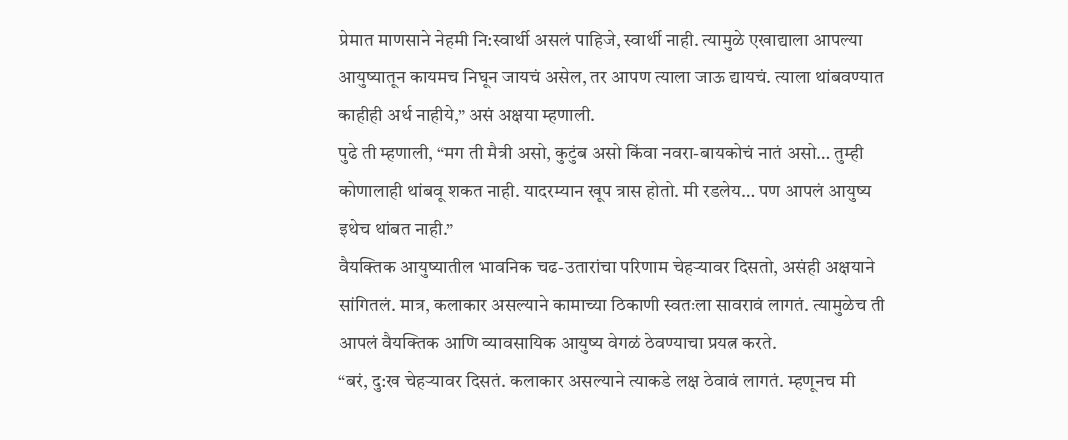प्रेमात माणसाने नेहमी नि:स्वार्थी असलं पाहिजे, स्वार्थी नाही. त्यामुळे एखाद्याला आपल्या आयुष्यातून कायमच निघून जायचं असेल, तर आपण त्याला जाऊ द्यायचं. त्याला थांबवण्यात काहीही अर्थ नाहीये,” असं अक्षया म्हणाली.
पुढे ती म्हणाली, “मग ती मैत्री असो, कुटुंब असो किंवा नवरा-बायकोचं नातं असो… तुम्ही कोणालाही थांबवू शकत नाही. यादरम्यान खूप त्रास होतो. मी रडलेय… पण आपलं आयुष्य इथेच थांबत नाही.”
वैयक्तिक आयुष्यातील भावनिक चढ-उतारांचा परिणाम चेहऱ्यावर दिसतो, असंही अक्षयाने सांगितलं. मात्र, कलाकार असल्याने कामाच्या ठिकाणी स्वतःला सावरावं लागतं. त्यामुळेच ती आपलं वैयक्तिक आणि व्यावसायिक आयुष्य वेगळं ठेवण्याचा प्रयत्न करते.
“बरं, दु:ख चेहऱ्यावर दिसतं. कलाकार असल्याने त्याकडे लक्ष ठेवावं लागतं. म्हणूनच मी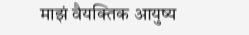माझं वैयक्तिक आयुष्य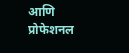आणि प्रोफेशनल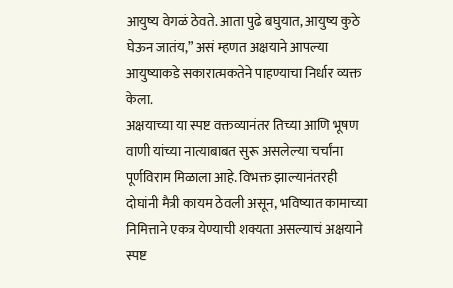आयुष्य वेगळं ठेवते. आता पुढे बघुयात, आयुष्य कुठे घेऊन जातंय,” असं म्हणत अक्षयाने आपल्या आयुष्याकडे सकारात्मकतेने पाहण्याचा निर्धार व्यक्त केला.
अक्षयाच्या या स्पष्ट वक्तव्यानंतर तिच्या आणि भूषण वाणी यांच्या नात्याबाबत सुरू असलेल्या चर्चांना पूर्णविराम मिळाला आहे. विभक्त झाल्यानंतरही दोघांनी मैत्री कायम ठेवली असून, भविष्यात कामाच्या निमित्ताने एकत्र येण्याची शक्यता असल्याचं अक्षयाने स्पष्ट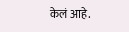केलं आहे.